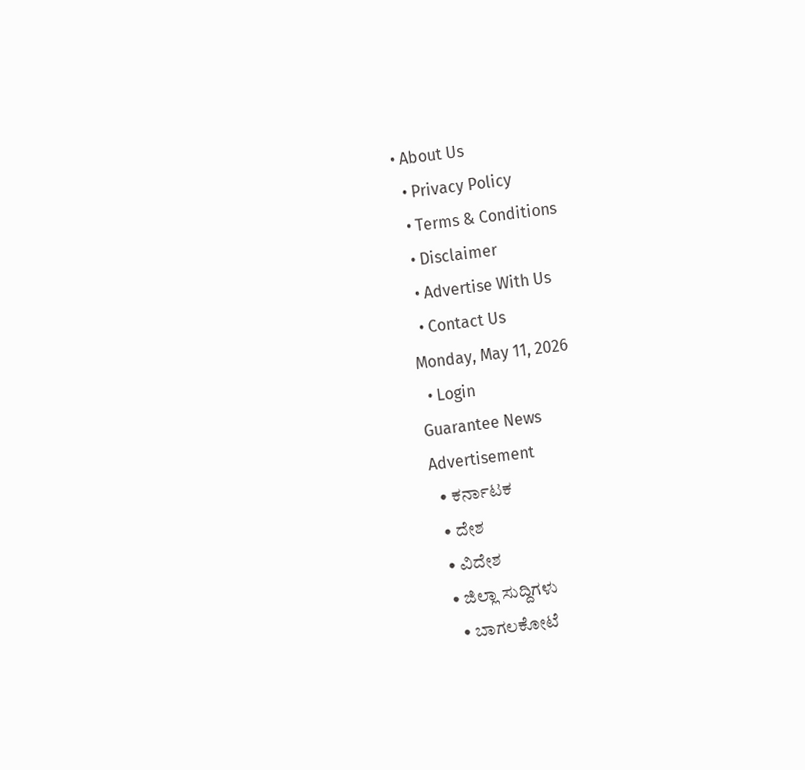• About Us
  • Privacy Policy
  • Terms & Conditions
  • Disclaimer
  • Advertise With Us
  • Contact Us
Monday, May 11, 2026
  • Login
Guarantee News
Advertisement
  • ಕರ್ನಾಟಕ
  • ದೇಶ
  • ವಿದೇಶ
  • ಜಿಲ್ಲಾ ಸುದ್ದಿಗಳು
    • ಬಾಗಲಕೋಟೆ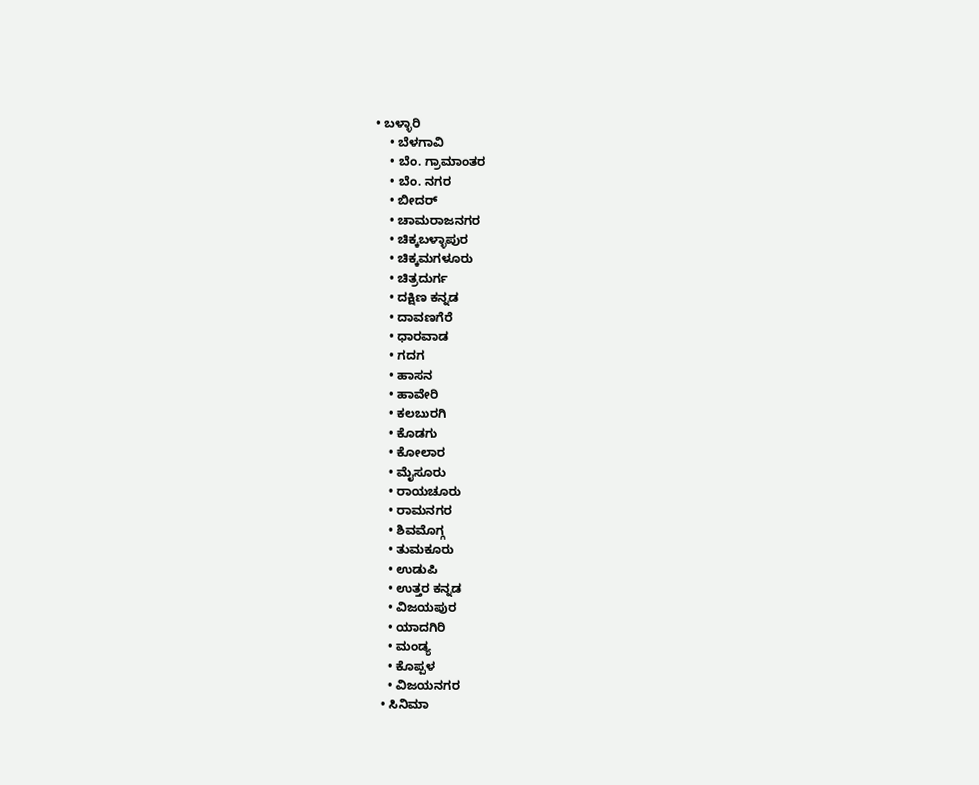• ಬಳ್ಳಾರಿ
    • ಬೆಳಗಾವಿ
    • ಬೆಂ. ಗ್ರಾಮಾಂತರ
    • ಬೆಂ. ನಗರ
    • ಬೀದರ್
    • ಚಾಮರಾಜನಗರ
    • ಚಿಕ್ಕಬಳ್ಳಾಪುರ
    • ಚಿಕ್ಕಮಗಳೂರು
    • ಚಿತ್ರದುರ್ಗ
    • ದಕ್ಷಿಣ ಕನ್ನಡ
    • ದಾವಣಗೆರೆ
    • ಧಾರವಾಡ
    • ಗದಗ
    • ಹಾಸನ
    • ಹಾವೇರಿ
    • ಕಲಬುರಗಿ
    • ಕೊಡಗು
    • ಕೋಲಾರ
    • ಮೈಸೂರು
    • ರಾಯಚೂರು
    • ರಾಮನಗರ
    • ಶಿವಮೊಗ್ಗ
    • ತುಮಕೂರು
    • ಉಡುಪಿ
    • ಉತ್ತರ ಕನ್ನಡ
    • ವಿಜಯಪುರ
    • ಯಾದಗಿರಿ
    • ಮಂಡ್ಯ
    • ಕೊಪ್ಪಳ
    • ವಿಜಯನಗರ
  • ಸಿನಿಮಾ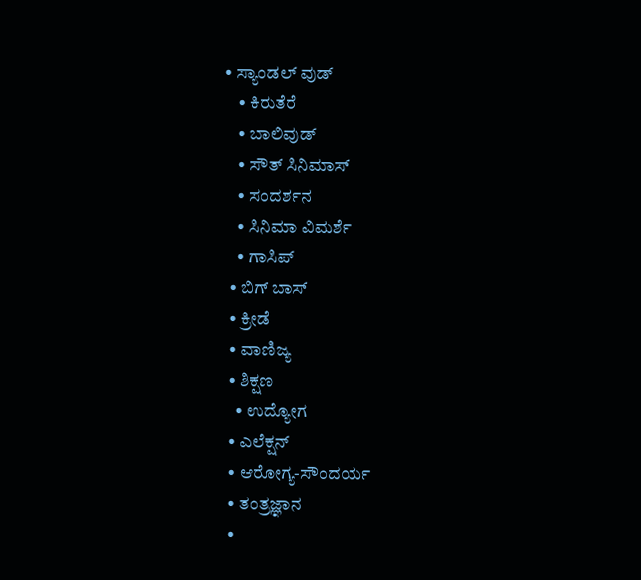• ಸ್ಯಾಂಡಲ್ ವುಡ್
    • ಕಿರುತೆರೆ
    • ಬಾಲಿವುಡ್
    • ಸೌತ್ ಸಿನಿಮಾಸ್
    • ಸಂದರ್ಶನ
    • ಸಿನಿಮಾ ವಿಮರ್ಶೆ
    • ಗಾಸಿಪ್
  • ಬಿಗ್ ಬಾಸ್
  • ಕ್ರೀಡೆ
  • ವಾಣಿಜ್ಯ
  • ಶಿಕ್ಷಣ
    • ಉದ್ಯೋಗ
  • ಎಲೆಕ್ಷನ್
  • ಆರೋಗ್ಯ-ಸೌಂದರ್ಯ
  • ತಂತ್ರಜ್ಞಾನ
  •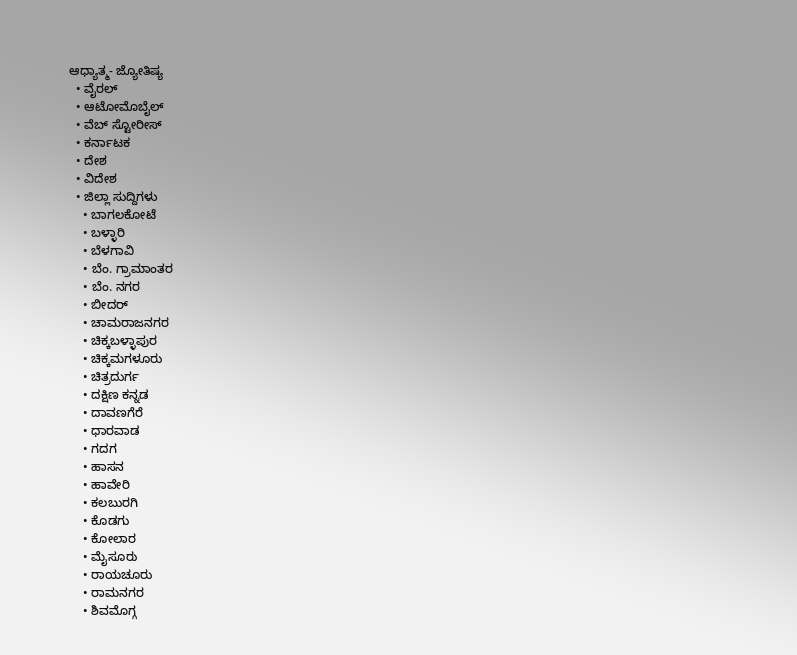ಆಧ್ಯಾತ್ಮ- ಜ್ಯೋತಿಷ್ಯ
  • ವೈರಲ್
  • ಆಟೋಮೊಬೈಲ್
  • ವೆಬ್ ಸ್ಟೋರೀಸ್
  • ಕರ್ನಾಟಕ
  • ದೇಶ
  • ವಿದೇಶ
  • ಜಿಲ್ಲಾ ಸುದ್ದಿಗಳು
    • ಬಾಗಲಕೋಟೆ
    • ಬಳ್ಳಾರಿ
    • ಬೆಳಗಾವಿ
    • ಬೆಂ. ಗ್ರಾಮಾಂತರ
    • ಬೆಂ. ನಗರ
    • ಬೀದರ್
    • ಚಾಮರಾಜನಗರ
    • ಚಿಕ್ಕಬಳ್ಳಾಪುರ
    • ಚಿಕ್ಕಮಗಳೂರು
    • ಚಿತ್ರದುರ್ಗ
    • ದಕ್ಷಿಣ ಕನ್ನಡ
    • ದಾವಣಗೆರೆ
    • ಧಾರವಾಡ
    • ಗದಗ
    • ಹಾಸನ
    • ಹಾವೇರಿ
    • ಕಲಬುರಗಿ
    • ಕೊಡಗು
    • ಕೋಲಾರ
    • ಮೈಸೂರು
    • ರಾಯಚೂರು
    • ರಾಮನಗರ
    • ಶಿವಮೊಗ್ಗ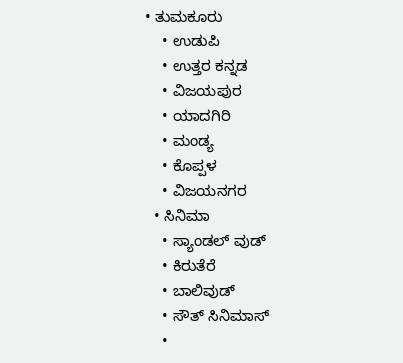• ತುಮಕೂರು
    • ಉಡುಪಿ
    • ಉತ್ತರ ಕನ್ನಡ
    • ವಿಜಯಪುರ
    • ಯಾದಗಿರಿ
    • ಮಂಡ್ಯ
    • ಕೊಪ್ಪಳ
    • ವಿಜಯನಗರ
  • ಸಿನಿಮಾ
    • ಸ್ಯಾಂಡಲ್ ವುಡ್
    • ಕಿರುತೆರೆ
    • ಬಾಲಿವುಡ್
    • ಸೌತ್ ಸಿನಿಮಾಸ್
    •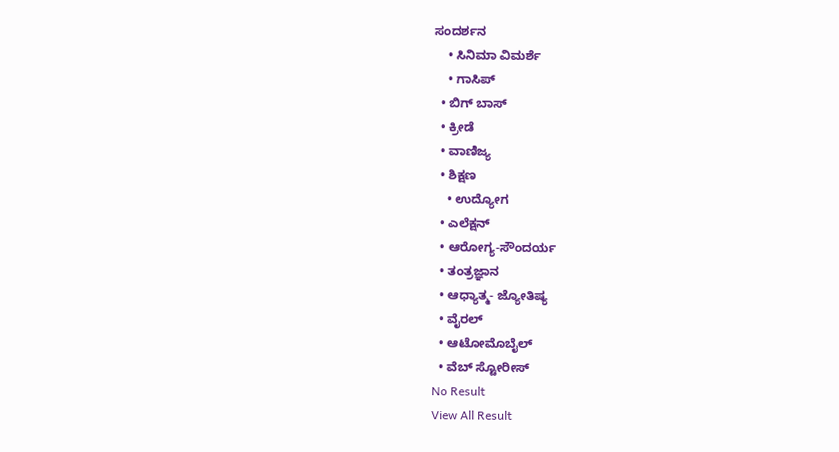ಸಂದರ್ಶನ
    • ಸಿನಿಮಾ ವಿಮರ್ಶೆ
    • ಗಾಸಿಪ್
  • ಬಿಗ್ ಬಾಸ್
  • ಕ್ರೀಡೆ
  • ವಾಣಿಜ್ಯ
  • ಶಿಕ್ಷಣ
    • ಉದ್ಯೋಗ
  • ಎಲೆಕ್ಷನ್
  • ಆರೋಗ್ಯ-ಸೌಂದರ್ಯ
  • ತಂತ್ರಜ್ಞಾನ
  • ಆಧ್ಯಾತ್ಮ- ಜ್ಯೋತಿಷ್ಯ
  • ವೈರಲ್
  • ಆಟೋಮೊಬೈಲ್
  • ವೆಬ್ ಸ್ಟೋರೀಸ್
No Result
View All Result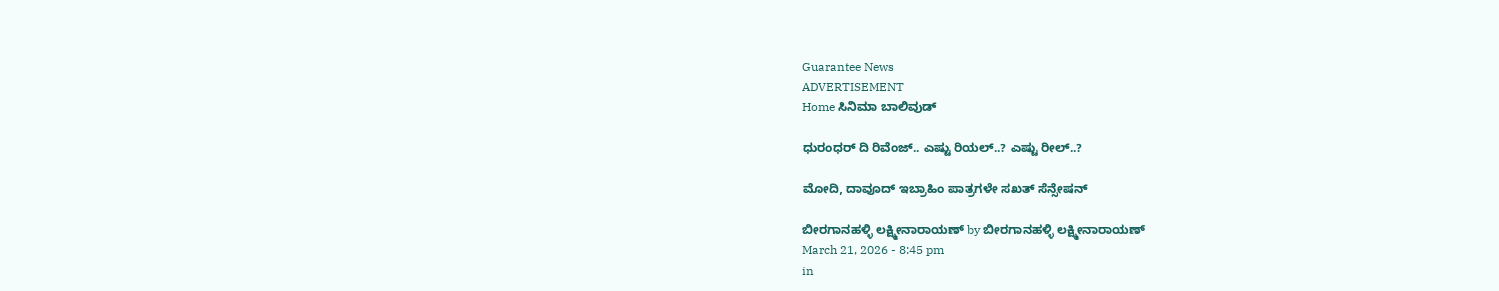Guarantee News
ADVERTISEMENT
Home ಸಿನಿಮಾ ಬಾಲಿವುಡ್

ಧುರಂಧರ್ ದಿ ರಿವೆಂಜ್.. ಎಷ್ಟು ರಿಯಲ್..? ಎಷ್ಟು ರೀಲ್..?

ಮೋದಿ, ದಾವೂದ್ ಇಬ್ರಾಹಿಂ ಪಾತ್ರಗಳೇ ಸಖತ್ ಸೆನ್ಸೇಷನ್

ಬೀರಗಾನಹಳ್ಳಿ ಲಕ್ಷ್ಮೀನಾರಾಯಣ್ by ಬೀರಗಾನಹಳ್ಳಿ ಲಕ್ಷ್ಮೀನಾರಾಯಣ್
March 21, 2026 - 8:45 pm
in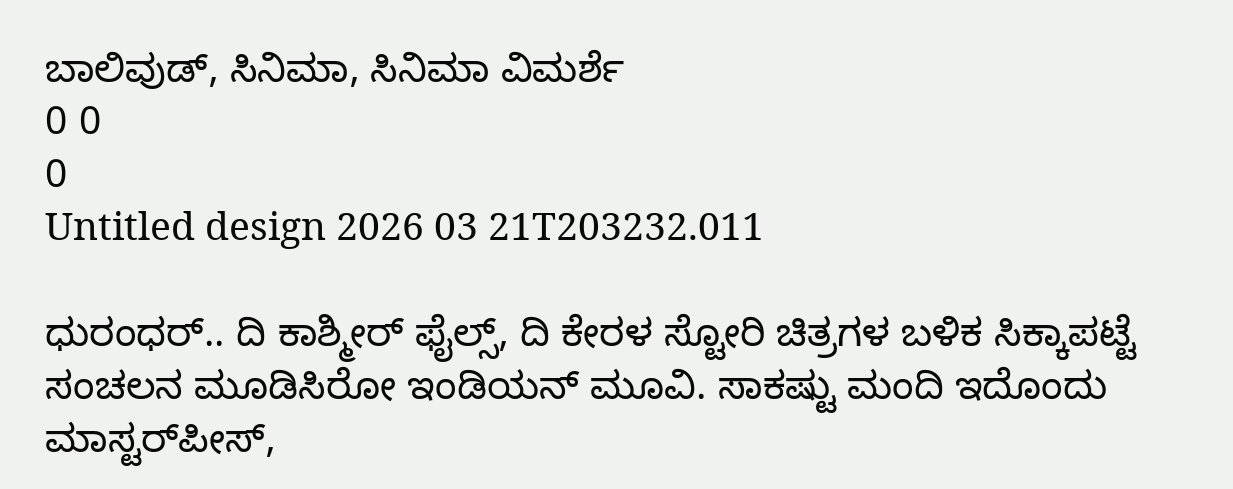ಬಾಲಿವುಡ್, ಸಿನಿಮಾ, ಸಿನಿಮಾ ವಿಮರ್ಶೆ
0 0
0
Untitled design 2026 03 21T203232.011

ಧುರಂಧರ್.. ದಿ ಕಾಶ್ಮೀರ್ ಫೈಲ್ಸ್, ದಿ ಕೇರಳ ಸ್ಟೋರಿ ಚಿತ್ರಗಳ ಬಳಿಕ ಸಿಕ್ಕಾಪಟ್ಟೆ ಸಂಚಲನ ಮೂಡಿಸಿರೋ ಇಂಡಿಯನ್ ಮೂವಿ. ಸಾಕಷ್ಟು ಮಂದಿ ಇದೊಂದು ಮಾಸ್ಟರ್‌ಪೀಸ್,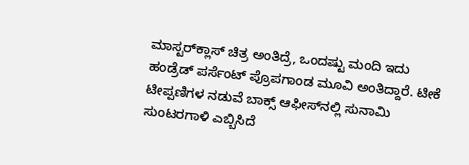ಮಾಸ್ಟರ್‌ಕ್ಲಾಸ್ ಚಿತ್ರ ಅಂತಿದ್ರೆ, ಒಂದಷ್ಟು ಮಂದಿ ಇದು ಹಂಡ್ರೆಡ್ ಪರ್ಸೆಂಟ್ ಪ್ರೊಪಗಾಂಡ ಮೂವಿ ಅಂತಿದ್ದಾರೆ. ಟೀಕೆ ಟೀಪ್ಪಣಿಗಳ ನಡುವೆ ಬಾಕ್ಸ್‌ ಆಫೀಸ್‌‌ನಲ್ಲಿ ಸುನಾಮಿ ಸುಂಟರಗಾಳಿ ಎಬ್ಬಿಸಿದೆ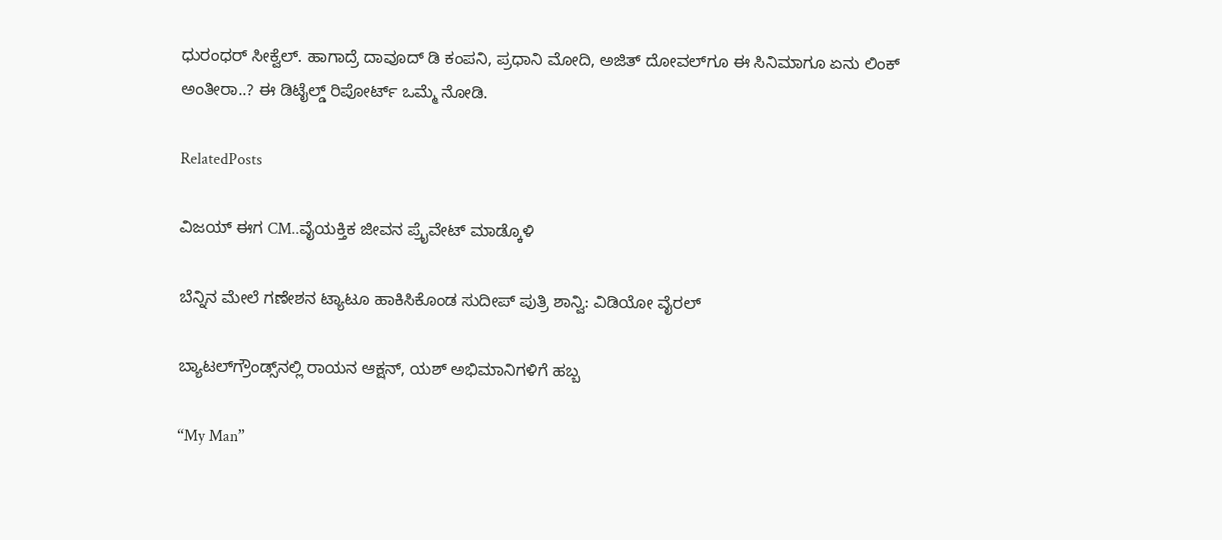ಧುರಂಧರ್ ಸೀಕ್ವೆಲ್. ಹಾಗಾದ್ರೆ ದಾವೂದ್ ಡಿ ಕಂಪನಿ, ಪ್ರಧಾನಿ ಮೋದಿ, ಅಜಿತ್ ದೋವಲ್‌ಗೂ ಈ ಸಿನಿಮಾಗೂ ಏನು ಲಿಂಕ್ ಅಂತೀರಾ..? ಈ ಡಿಟೈಲ್ಡ್ ರಿಪೋರ್ಟ್ ಒಮ್ಮೆ ನೋಡಿ.

RelatedPosts

ವಿಜಯ್ ಈಗ CM..ವೈಯಕ್ತಿಕ ಜೀವನ ಪ್ರೈವೇಟ್ ಮಾಡ್ಕೊಳಿ

ಬೆನ್ನಿನ ಮೇಲೆ ಗಣೇಶನ ಟ್ಯಾಟೂ ಹಾಕಿಸಿಕೊಂಡ ಸುದೀಪ್ ಪುತ್ರಿ ಶಾನ್ವಿ: ವಿಡಿಯೋ ವೈರಲ್‌

ಬ್ಯಾಟಲ್‌ಗ್ರೌಂಡ್ಸ್‌ನಲ್ಲಿ ರಾಯನ ಆಕ್ಷನ್, ಯಶ್ ಅಭಿಮಾನಿಗಳಿಗೆ ಹಬ್ಬ

“My Man”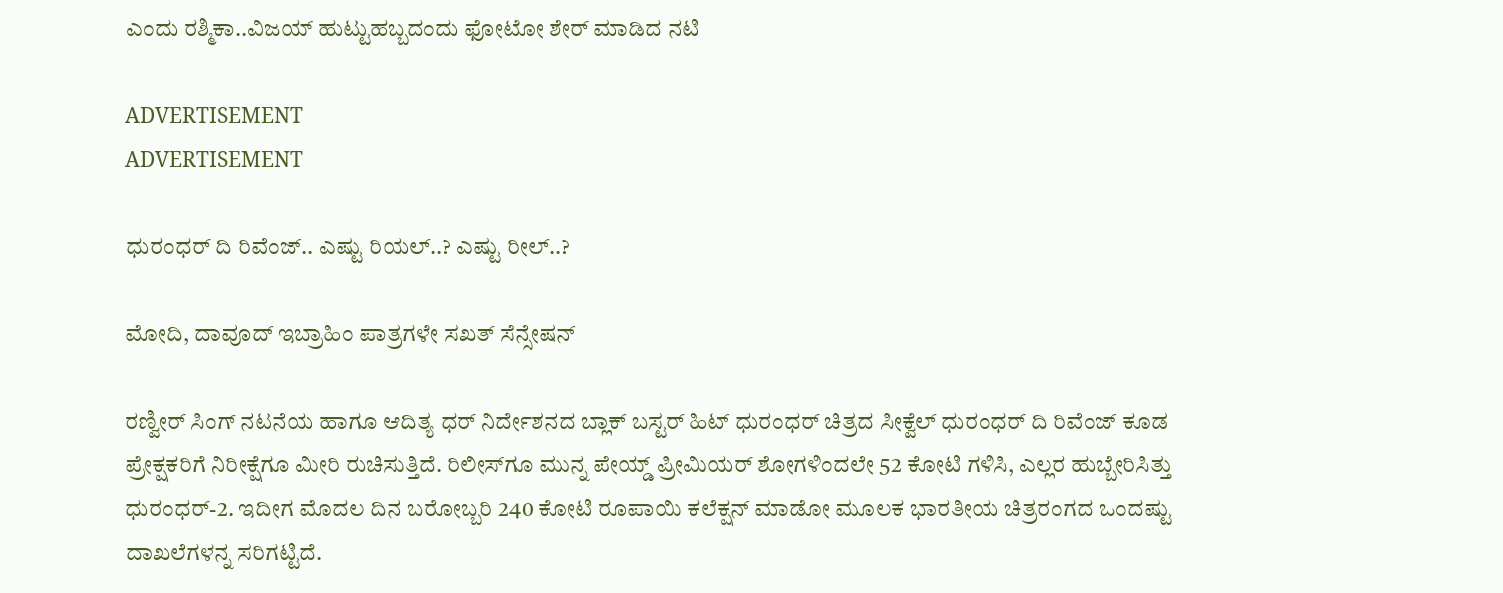ಎಂದು ರಶ್ಮಿಕಾ..ವಿಜಯ್‌ ಹುಟ್ಟುಹಬ್ಬದಂದು ಫೋಟೋ ಶೇರ್‌ ಮಾಡಿದ ನಟಿ

ADVERTISEMENT
ADVERTISEMENT

ಧುರಂಧರ್ ದಿ ರಿವೆಂಜ್.. ಎಷ್ಟು ರಿಯಲ್..? ಎಷ್ಟು ರೀಲ್..?

ಮೋದಿ, ದಾವೂದ್ ಇಬ್ರಾಹಿಂ ಪಾತ್ರಗಳೇ ಸಖತ್ ಸೆನ್ಸೇಷನ್

ರಣ್ವೀರ್ ಸಿಂಗ್ ನಟನೆಯ ಹಾಗೂ ಆದಿತ್ಯ ಧರ್ ನಿರ್ದೇಶನದ ಬ್ಲಾಕ್ ಬಸ್ಟರ್ ಹಿಟ್ ಧುರಂಧರ್ ಚಿತ್ರದ ಸೀಕ್ವೆಲ್ ಧುರಂಧರ್ ದಿ ರಿವೆಂಜ್ ಕೂಡ ಪ್ರೇಕ್ಷಕರಿಗೆ ನಿರೀಕ್ಷೆಗೂ ಮೀರಿ ರುಚಿಸುತ್ತಿದೆ. ರಿಲೀಸ್‌ಗೂ ಮುನ್ನ ಪೇಯ್ಡ್ ಪ್ರೀಮಿಯರ್ ಶೋಗಳಿಂದಲೇ 52 ಕೋಟಿ ಗಳಿಸಿ, ಎಲ್ಲರ ಹುಬ್ಬೇರಿಸಿತ್ತು ಧುರಂಧರ್-2. ಇದೀಗ ಮೊದಲ ದಿನ ಬರೋಬ್ಬರಿ 240 ಕೋಟಿ ರೂಪಾಯಿ ಕಲೆಕ್ಷನ್ ಮಾಡೋ ಮೂಲಕ ಭಾರತೀಯ ಚಿತ್ರರಂಗದ ಒಂದಷ್ಟು ದಾಖಲೆಗಳನ್ನ ಸರಿಗಟ್ಟಿದೆ.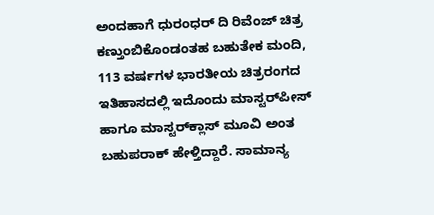ಅಂದಹಾಗೆ ಧುರಂಧರ್ ದಿ ರಿವೆಂಜ್ ಚಿತ್ರ ಕಣ್ತುಂಬಿಕೊಂಡಂತಹ ಬಹುತೇಕ ಮಂದಿ, 113 ವರ್ಷಗಳ ಭಾರತೀಯ ಚಿತ್ರರಂಗದ ಇತಿಹಾಸದಲ್ಲಿ ಇದೊಂದು ಮಾಸ್ಟರ್‌ಪೀಸ್ ಹಾಗೂ ಮಾಸ್ಟರ್‌ಕ್ಲಾಸ್ ಮೂವಿ ಅಂತ ಬಹುಪರಾಕ್ ಹೇಳ್ತಿದ್ದಾರೆ. ಸಾಮಾನ್ಯ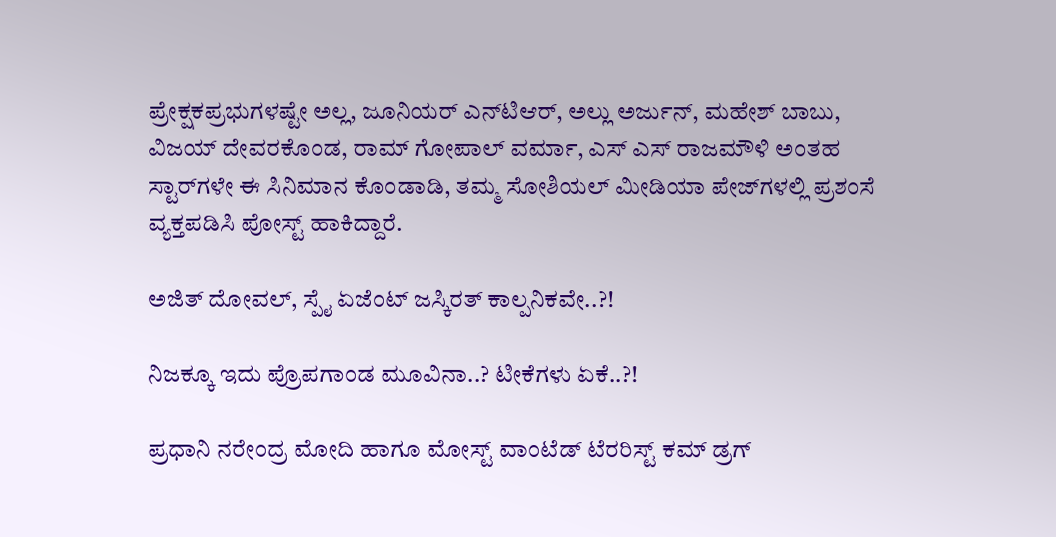ಪ್ರೇಕ್ಷಕಪ್ರಭುಗಳಷ್ಟೇ ಅಲ್ಲ, ಜೂನಿಯರ್‌ ಎನ್‌ಟಿಆರ್, ಅಲ್ಲು ಅರ್ಜುನ್, ಮಹೇಶ್ ಬಾಬು, ವಿಜಯ್ ದೇವರಕೊಂಡ, ರಾಮ್ ಗೋಪಾಲ್ ವರ್ಮಾ, ಎಸ್ ಎಸ್ ರಾಜಮೌಳಿ ಅಂತಹ ಸ್ಟಾರ್‌ಗಳೇ ಈ ಸಿನಿಮಾನ ಕೊಂಡಾಡಿ, ತಮ್ಮ ಸೋಶಿಯಲ್ ಮೀಡಿಯಾ ಪೇಜ್‌ಗಳಲ್ಲಿ ಪ್ರಶಂಸೆ ವ್ಯಕ್ತಪಡಿಸಿ ಪೋಸ್ಟ್‌‌ ಹಾಕಿದ್ದಾರೆ.

ಅಜಿತ್ ದೋವಲ್, ಸ್ಪೈ ಏಜೆಂಟ್ ಜಸ್ಕಿರತ್ ಕಾಲ್ಪನಿಕವೇ..?!

ನಿಜಕ್ಕೂ ಇದು ಪ್ರೊಪಗಾಂಡ ಮೂವಿನಾ..? ಟೀಕೆಗಳು ಏಕೆ..?!

ಪ್ರಧಾನಿ ನರೇಂದ್ರ ಮೋದಿ ಹಾಗೂ ಮೋಸ್ಟ್ ವಾಂಟೆಡ್ ಟೆರರಿಸ್ಟ್ ಕಮ್ ಡ್ರಗ್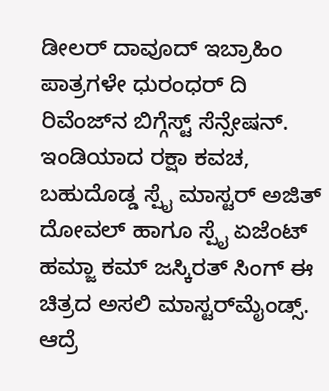ಡೀಲರ್ ದಾವೂದ್ ಇಬ್ರಾಹಿಂ ಪಾತ್ರಗಳೇ ಧುರಂಧರ್ ದಿ ರಿವೆಂಜ್‌‌ನ ಬಿಗ್ಗೆಸ್ಟ್ ಸೆನ್ಸೇಷನ್. ಇಂಡಿಯಾದ ರಕ್ಷಾ ಕವಚ, ಬಹುದೊಡ್ಡ ಸ್ಪೈ ಮಾಸ್ಟರ್ ಅಜಿತ್ ದೋವಲ್ ಹಾಗೂ ಸ್ಪೈ ಏಜೆಂಟ್ ಹಮ್ಜಾ ಕಮ್ ಜಸ್ಕಿರತ್ ಸಿಂಗ್ ಈ ಚಿತ್ರದ ಅಸಲಿ ಮಾಸ್ಟರ್‌ಮೈಂಡ್ಸ್. ಆದ್ರೆ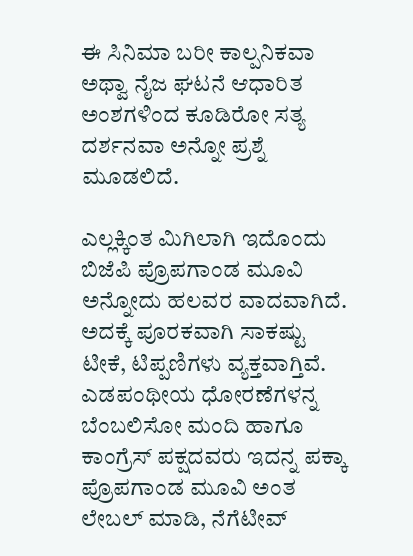ಈ ಸಿನಿಮಾ ಬರೀ ಕಾಲ್ಪನಿಕವಾ ಅಥ್ವಾ ನೈಜ ಘಟನೆ ಆಧಾರಿತ ಅಂಶಗಳಿಂದ ಕೂಡಿರೋ ಸತ್ಯ ದರ್ಶನವಾ ಅನ್ನೋ ಪ್ರಶ್ನೆ ಮೂಡಲಿದೆ.

ಎಲ್ಲಕ್ಕಿಂತ ಮಿಗಿಲಾಗಿ ಇದೊಂದು ಬಿಜೆಪಿ ಪ್ರೊಪಗಾಂಡ ಮೂವಿ ಅನ್ನೋದು ಹಲವರ ವಾದವಾಗಿದೆ. ಅದಕ್ಕೆ ಪೂರಕವಾಗಿ ಸಾಕಷ್ಟು ಟೀಕೆ, ಟಿಪ್ಪಣಿಗಳು ವ್ಯಕ್ತವಾಗ್ತಿವೆ. ಎಡಪಂಥೀಯ ಧೋರಣೆಗಳನ್ನ ಬೆಂಬಲಿಸೋ ಮಂದಿ ಹಾಗೂ ಕಾಂಗ್ರೆಸ್ ಪಕ್ಷದವರು ಇದನ್ನ ಪಕ್ಕಾ ಪ್ರೊಪಗಾಂಡ ಮೂವಿ ಅಂತ ಲೇಬಲ್ ಮಾಡಿ, ನೆಗೆಟೀವ್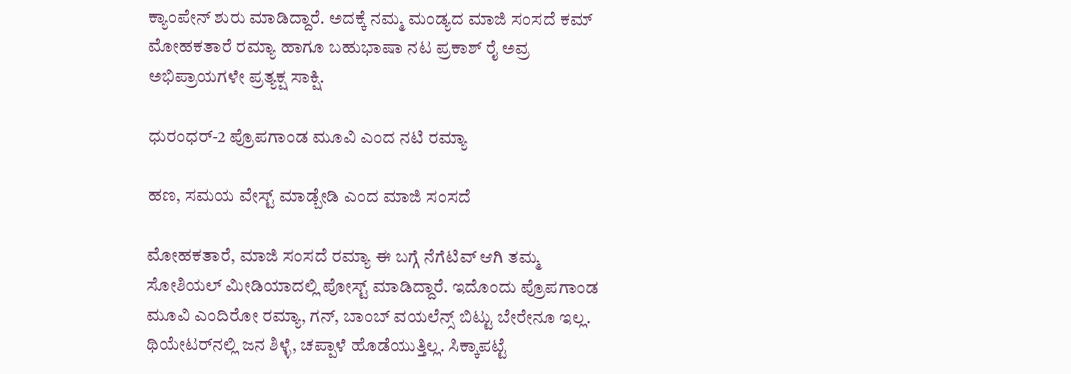ಕ್ಯಾಂಪೇನ್ ಶುರು ಮಾಡಿದ್ದಾರೆ. ಅದಕ್ಕೆ ನಮ್ಮ ಮಂಡ್ಯದ ಮಾಜಿ ಸಂಸದೆ ಕಮ್ ಮೋಹಕತಾರೆ ರಮ್ಯಾ ಹಾಗೂ ಬಹುಭಾಷಾ ನಟ ಪ್ರಕಾಶ್ ರೈ ಅವ್ರ ಅಭಿಪ್ರಾಯಗಳೇ ಪ್ರತ್ಯಕ್ಷ ಸಾಕ್ಷಿ.

ಧುರಂಧರ್-2 ಪ್ರೊಪಗಾಂಡ ಮೂವಿ ಎಂದ ನಟಿ ರಮ್ಯಾ

ಹಣ, ಸಮಯ ವೇಸ್ಟ್ ಮಾಡ್ಬೇಡಿ ಎಂದ ಮಾಜಿ ಸಂಸದೆ

ಮೋಹಕತಾರೆ, ಮಾಜಿ ಸಂಸದೆ ರಮ್ಯಾ ಈ ಬಗ್ಗೆ ನೆಗೆಟಿವ್ ಆಗಿ ತಮ್ಮ ಸೋಶಿಯಲ್ ಮೀಡಿಯಾದಲ್ಲಿ ಪೋಸ್ಟ್ ಮಾಡಿದ್ದಾರೆ. ಇದೊಂದು ಪ್ರೊಪಗಾಂಡ ಮೂವಿ ಎಂದಿರೋ ರಮ್ಯಾ, ಗನ್, ಬಾಂಬ್ ವಯಲೆನ್ಸ್ ಬಿಟ್ಟು ಬೇರೇನೂ ಇಲ್ಲ. ಥಿಯೇಟರ್‌ನಲ್ಲಿ ಜನ ಶಿಳ್ಳೆ, ಚಪ್ಪಾಳೆ ಹೊಡೆಯುತ್ತಿಲ್ಲ. ಸಿಕ್ಕಾಪಟ್ಟೆ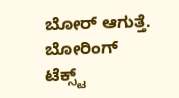ಬೋರ್ ಆಗುತ್ತೆ. ಬೋರಿಂಗ್ ಟೆಕ್ಸ್ಟ್‌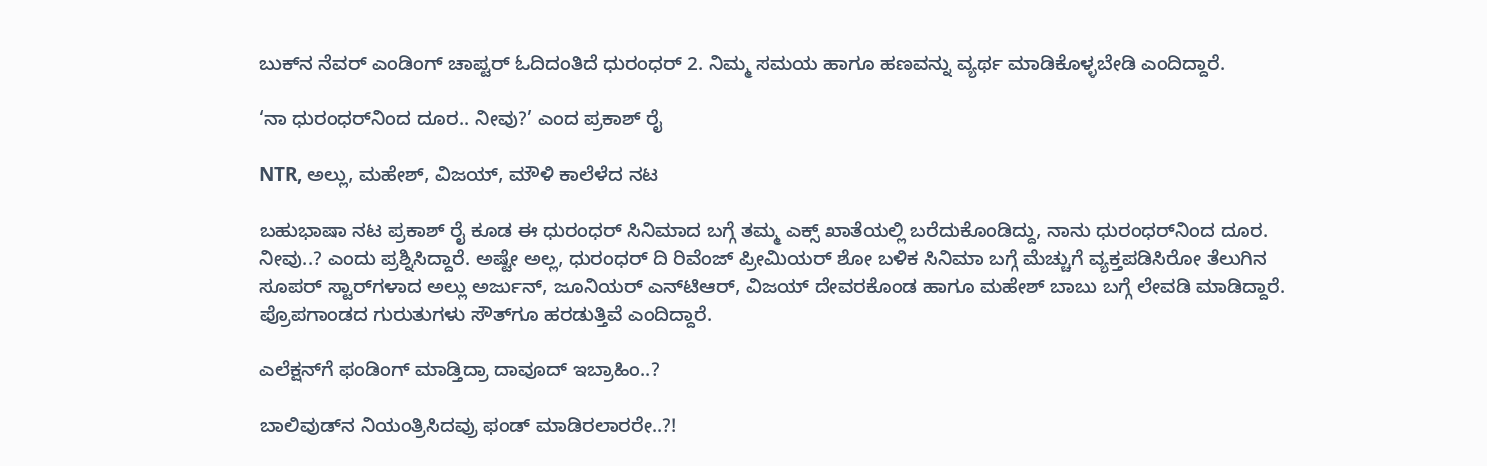ಬುಕ್‌‌ನ ನೆವರ್ ಎಂಡಿಂಗ್ ಚಾಪ್ಟರ್‌ ಓದಿದಂತಿದೆ ಧುರಂಧರ್ 2. ನಿಮ್ಮ ಸಮಯ ಹಾಗೂ ಹಣವನ್ನು ವ್ಯರ್ಥ ಮಾಡಿಕೊಳ್ಳಬೇಡಿ ಎಂದಿದ್ದಾರೆ.

‘ನಾ ಧುರಂಧರ್‌ನಿಂದ ದೂರ.. ನೀವು?’ ಎಂದ ಪ್ರಕಾಶ್ ರೈ

NTR, ಅಲ್ಲು, ಮಹೇಶ್, ವಿಜಯ್, ಮೌಳಿ ಕಾಲೆಳೆದ ನಟ

ಬಹುಭಾಷಾ ನಟ ಪ್ರಕಾಶ್ ರೈ ಕೂಡ ಈ ಧುರಂಧರ್ ಸಿನಿಮಾದ ಬಗ್ಗೆ ತಮ್ಮ ಎಕ್ಸ್ ಖಾತೆಯಲ್ಲಿ ಬರೆದುಕೊಂಡಿದ್ದು, ನಾನು ಧುರಂಧರ್‌ನಿಂದ ದೂರ. ನೀವು..? ಎಂದು ಪ್ರಶ್ನಿಸಿದ್ದಾರೆ. ಅಷ್ಟೇ ಅಲ್ಲ, ಧುರಂಧರ್ ದಿ ರಿವೆಂಜ್ ಪ್ರೀಮಿಯರ್ ಶೋ ಬಳಿಕ ಸಿನಿಮಾ ಬಗ್ಗೆ ಮೆಚ್ಚುಗೆ ವ್ಯಕ್ತಪಡಿಸಿರೋ ತೆಲುಗಿನ ಸೂಪರ್ ಸ್ಟಾರ್‌ಗಳಾದ ಅಲ್ಲು ಅರ್ಜುನ್, ಜೂನಿಯರ್ ಎನ್‌ಟಿಆರ್, ವಿಜಯ್ ದೇವರಕೊಂಡ ಹಾಗೂ ಮಹೇಶ್ ಬಾಬು ಬಗ್ಗೆ ಲೇವಡಿ ಮಾಡಿದ್ದಾರೆ. ಪ್ರೊಪಗಾಂಡದ ಗುರುತುಗಳು ಸೌತ್‌ಗೂ ಹರಡುತ್ತಿವೆ ಎಂದಿದ್ದಾರೆ.

ಎಲೆಕ್ಷನ್‌‌ಗೆ ಫಂಡಿಂಗ್ ಮಾಡ್ತಿದ್ರಾ ದಾವೂದ್ ಇಬ್ರಾಹಿಂ..?

ಬಾಲಿವುಡ್‌ನ ನಿಯಂತ್ರಿಸಿದವ್ರು ಫಂಡ್ ಮಾಡಿರಲಾರರೇ..?!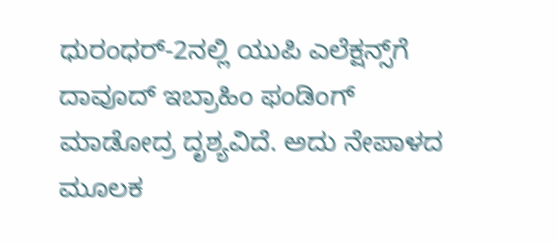ಧುರಂಧರ್-2ನಲ್ಲಿ ಯುಪಿ ಎಲೆಕ್ಷನ್ಸ್‌‌ಗೆ ದಾವೂದ್ ಇಬ್ರಾಹಿಂ ಫಂಡಿಂಗ್ ಮಾಡೋದ್ರ ದೃಶ್ಯವಿದೆ. ಅದು ನೇಪಾಳದ ಮೂಲಕ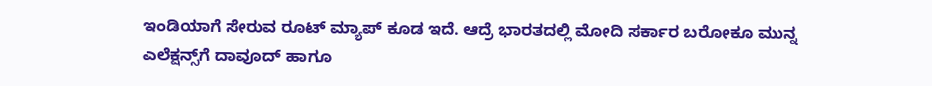ಇಂಡಿಯಾಗೆ ಸೇರುವ ರೂಟ್ ಮ್ಯಾಪ್ ಕೂಡ ಇದೆ. ಆದ್ರೆ ಭಾರತದಲ್ಲಿ ಮೋದಿ ಸರ್ಕಾರ ಬರೋಕೂ ಮುನ್ನ ಎಲೆಕ್ಷನ್ಸ್‌‌ಗೆ ದಾವೂದ್ ಹಾಗೂ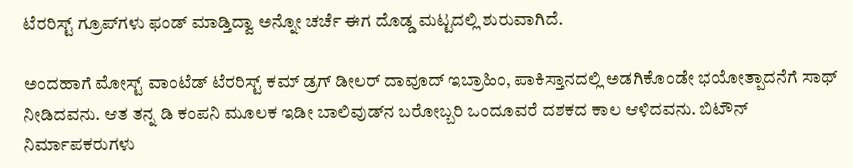ಟೆರರಿಸ್ಟ್ ಗ್ರೂಪ್‌‌ಗಳು ಫಂಡ್ ಮಾಡ್ತಿದ್ವಾ ಅನ್ನೋ ಚರ್ಚೆ ಈಗ ದೊಡ್ಡ ಮಟ್ಟದಲ್ಲಿ ಶುರುವಾಗಿದೆ.

ಅಂದಹಾಗೆ ಮೋಸ್ಟ್ ವಾಂಟೆಡ್ ಟೆರರಿಸ್ಟ್ ಕಮ್ ಡ್ರಗ್ ಡೀಲರ್ ದಾವೂದ್ ಇಬ್ರಾಹಿಂ, ಪಾಕಿಸ್ತಾನದಲ್ಲಿ ಅಡಗಿಕೊಂಡೇ ಭಯೋತ್ಪಾದನೆಗೆ ಸಾಥ್ ನೀಡಿದವನು. ಆತ ತನ್ನ ಡಿ ಕಂಪನಿ ಮೂಲಕ ಇಡೀ ಬಾಲಿವುಡ್‌ನ ಬರೋಬ್ಬರಿ ಒಂದೂವರೆ ದಶಕದ ಕಾಲ ಆಳಿದವನು. ಬಿಟೌನ್ ನಿರ್ಮಾಪಕರುಗಳು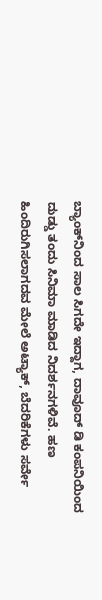ಬ್ಯಾಂಕ್‌ನಿಂದ ಸಾಲ ಸಿಗದೇ ಇದ್ದಾಗ, ದಾವೂದ್ ಡಿ ಕಂಪನಿಯಿಂದ ದುಡ್ಡು ತಂದು ಸಿನಿಮಾ ಮಾಡಿದ ನಿದರ್ಶನಗಳಿವೆ. ಹಣ ಹಿಂದಿರುಗಿಸಲಾಗದವ ಮೇಲೆ ಅಟ್ಯಾಕ್‌‌, ಬೆದರಿಕೆಗಳು ಸರ್ವೇ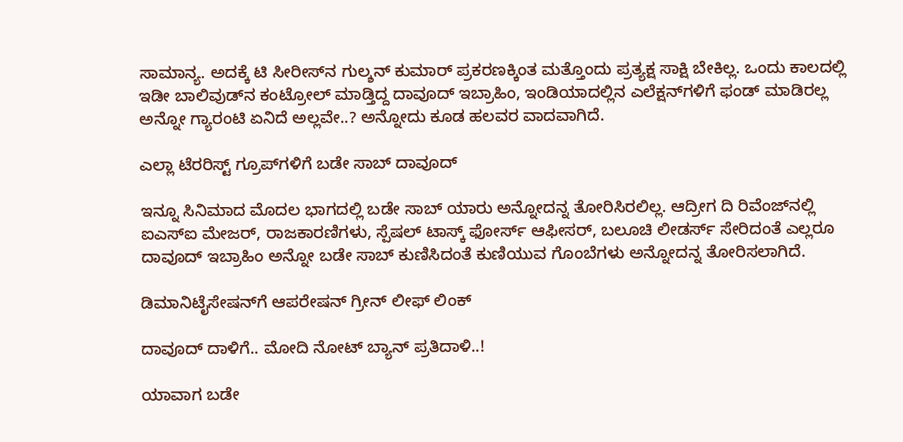ಸಾಮಾನ್ಯ. ಅದಕ್ಕೆ ಟಿ ಸೀರೀಸ್‌ನ ಗುಲ್ಶನ್ ಕುಮಾರ್ ಪ್ರಕರಣಕ್ಕಿಂತ ಮತ್ತೊಂದು ಪ್ರತ್ಯಕ್ಷ ಸಾಕ್ಷಿ ಬೇಕಿಲ್ಲ. ಒಂದು ಕಾಲದಲ್ಲಿ ಇಡೀ ಬಾಲಿವುಡ್‌ನ ಕಂಟ್ರೋಲ್ ಮಾಡ್ತಿದ್ದ ದಾವೂದ್ ಇಬ್ರಾಹಿಂ, ಇಂಡಿಯಾದಲ್ಲಿನ ಎಲೆಕ್ಷನ್‌ಗಳಿಗೆ ಫಂಡ್ ಮಾಡಿರಲ್ಲ ಅನ್ನೋ ಗ್ಯಾರಂಟಿ ಏನಿದೆ ಅಲ್ಲವೇ..? ಅನ್ನೋದು ಕೂಡ ಹಲವರ ವಾದವಾಗಿದೆ.

ಎಲ್ಲಾ ಟೆರರಿಸ್ಟ್ ಗ್ರೂಪ್‌‌ಗಳಿಗೆ ಬಡೇ ಸಾಬ್ ದಾವೂದ್

ಇನ್ನೂ ಸಿನಿಮಾದ ಮೊದಲ ಭಾಗದಲ್ಲಿ ಬಡೇ ಸಾಬ್‌ ಯಾರು ಅನ್ನೋದನ್ನ ತೋರಿಸಿರಲಿಲ್ಲ. ಆದ್ರೀಗ ದಿ ರಿವೆಂಜ್‌‌ನಲ್ಲಿ ಐಎಸ್‌ಐ ಮೇಜರ್, ರಾಜಕಾರಣಿಗಳು, ಸ್ಪೆಷಲ್ ಟಾಸ್ಕ್ ಫೋರ್ಸ್ ಆಫೀಸರ್, ಬಲೂಚಿ ಲೀಡರ್ಸ್ ಸೇರಿದಂತೆ ಎಲ್ಲರೂ ದಾವೂದ್ ಇಬ್ರಾಹಿಂ ಅನ್ನೋ ಬಡೇ ಸಾಬ್ ಕುಣಿಸಿದಂತೆ ಕುಣಿಯುವ ಗೊಂಬೆಗಳು ಅನ್ನೋದನ್ನ ತೋರಿಸಲಾಗಿದೆ.

ಡಿಮಾನಿಟೈಸೇಷನ್‌ಗೆ ಆಪರೇಷನ್ ಗ್ರೀನ್ ಲೀಫ್ ಲಿಂಕ್

ದಾವೂದ್ ದಾಳಿಗೆ.. ಮೋದಿ ನೋಟ್ ಬ್ಯಾನ್ ಪ್ರತಿದಾಳಿ..!

ಯಾವಾಗ ಬಡೇ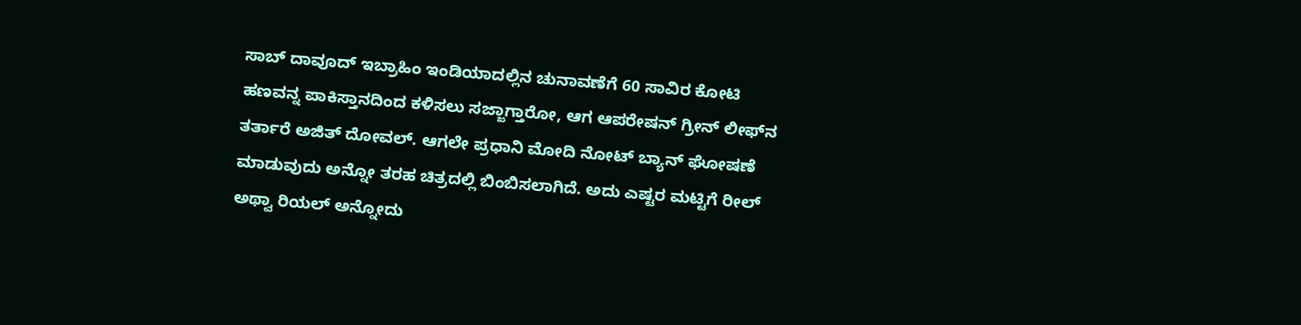ಸಾಬ್ ದಾವೂದ್ ಇಬ್ರಾಹಿಂ ಇಂಡಿಯಾದಲ್ಲಿನ ಚುನಾವಣೆಗೆ 60 ಸಾವಿರ ಕೋಟಿ ಹಣವನ್ನ ಪಾಕಿಸ್ತಾನದಿಂದ ಕಳಿಸಲು ಸಜ್ಜಾಗ್ತಾರೋ, ಆಗ ಆಪರೇಷನ್ ಗ್ರೀನ್ ಲೀಫ್‌ನ ತರ್ತಾರೆ ಅಜಿತ್ ದೋವಲ್. ಆಗಲೇ ಪ್ರಧಾನಿ ಮೋದಿ ನೋಟ್ ಬ್ಯಾನ್ ಘೋಷಣೆ ಮಾಡುವುದು ಅನ್ನೋ ತರಹ ಚಿತ್ರದಲ್ಲಿ ಬಿಂಬಿಸಲಾಗಿದೆ. ಅದು ಎಷ್ಟರ ಮಟ್ಟಿಗೆ ರೀಲ್ ಅಥ್ವಾ ರಿಯಲ್ ಅನ್ನೋದು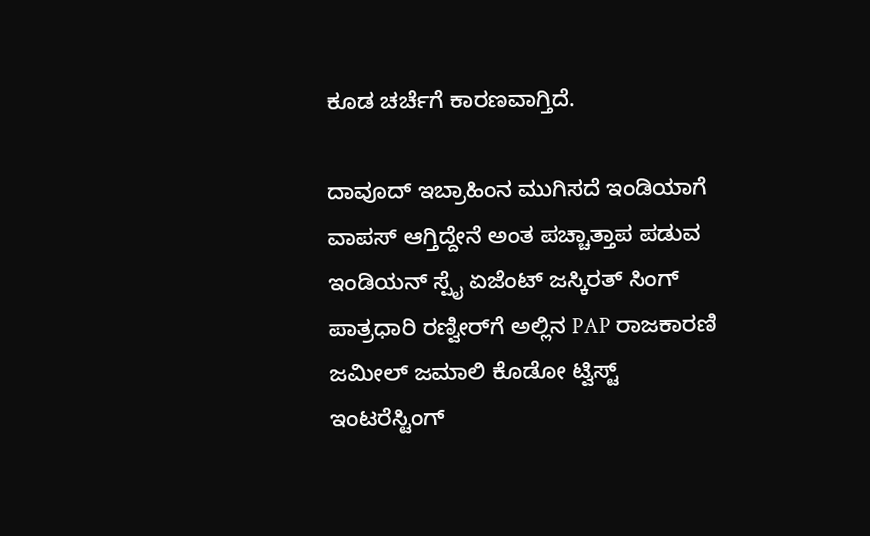ಕೂಡ ಚರ್ಚೆಗೆ ಕಾರಣವಾಗ್ತಿದೆ.

ದಾವೂದ್ ಇಬ್ರಾಹಿಂನ ಮುಗಿಸದೆ ಇಂಡಿಯಾಗೆ ವಾಪಸ್ ಆಗ್ತಿದ್ದೇನೆ ಅಂತ ಪಚ್ಚಾತ್ತಾಪ ಪಡುವ ಇಂಡಿಯನ್ ಸ್ಪೈ ಏಜೆಂಟ್ ಜಸ್ಕಿರತ್ ಸಿಂಗ್‌ ಪಾತ್ರಧಾರಿ ರಣ್ವೀರ್‌ಗೆ ಅಲ್ಲಿನ PAP ರಾಜಕಾರಣಿ ಜಮೀಲ್ ಜಮಾಲಿ ಕೊಡೋ ಟ್ವಿಸ್ಟ್ ಇಂಟರೆಸ್ಟಿಂಗ್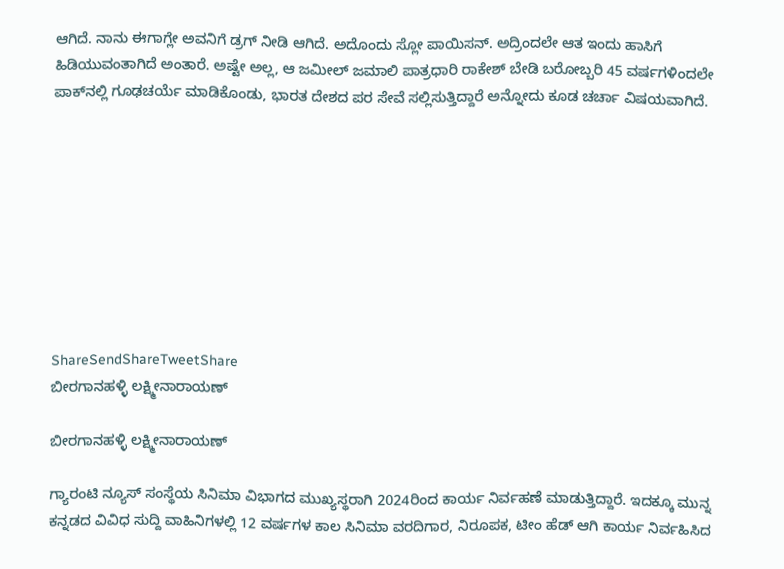ಆಗಿದೆ. ನಾನು ಈಗಾಗ್ಲೇ ಅವನಿಗೆ ಡ್ರಗ್ ನೀಡಿ ಆಗಿದೆ. ಅದೊಂದು ಸ್ಲೋ ಪಾಯಿಸನ್. ಅದ್ರಿಂದಲೇ ಆತ ಇಂದು ಹಾಸಿಗೆ ಹಿಡಿಯುವಂತಾಗಿದೆ ಅಂತಾರೆ. ಅಷ್ಟೇ ಅಲ್ಲ, ಆ ಜಮೀಲ್ ಜಮಾಲಿ ಪಾತ್ರಧಾರಿ ರಾಕೇಶ್ ಬೇಡಿ ಬರೋಬ್ಬರಿ 45 ವರ್ಷಗಳಿಂದಲೇ ಪಾಕ್‌ನಲ್ಲಿ ಗೂಢಚರ್ಯೆ ಮಾಡಿಕೊಂಡು, ಭಾರತ ದೇಶದ ಪರ ಸೇವೆ ಸಲ್ಲಿಸುತ್ತಿದ್ದಾರೆ ಅನ್ನೋದು ಕೂಡ ಚರ್ಚಾ ವಿಷಯವಾಗಿದೆ.









ShareSendShareTweetShare
ಬೀರಗಾನಹಳ್ಳಿ ಲಕ್ಷ್ಮೀನಾರಾಯಣ್

ಬೀರಗಾನಹಳ್ಳಿ ಲಕ್ಷ್ಮೀನಾರಾಯಣ್

ಗ್ಯಾರಂಟಿ ನ್ಯೂಸ್ ಸಂಸ್ಥೆಯ ಸಿನಿಮಾ ವಿಭಾಗದ ಮುಖ್ಯಸ್ಥರಾಗಿ 2024ರಿಂದ ಕಾರ್ಯ ನಿರ್ವಹಣೆ ಮಾಡುತ್ತಿದ್ದಾರೆ. ಇದಕ್ಕೂ ಮುನ್ನ ಕನ್ನಡದ ವಿವಿಧ ಸುದ್ದಿ ವಾಹಿನಿಗಳಲ್ಲಿ 12 ವರ್ಷಗಳ ಕಾಲ ಸಿನಿಮಾ ವರದಿಗಾರ, ನಿರೂಪಕ, ಟೀಂ ಹೆಡ್ ಆಗಿ ಕಾರ್ಯ ನಿರ್ವಹಿಸಿದ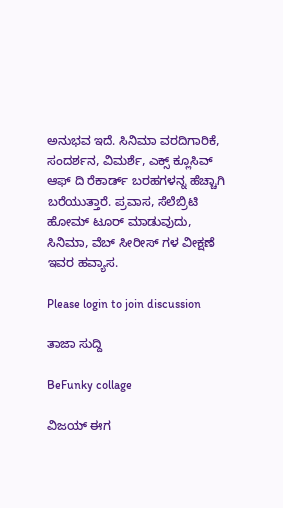ಅನುಭವ ಇದೆ. ಸಿನಿಮಾ ವರದಿಗಾರಿಕೆ, ಸಂದರ್ಶನ, ವಿಮರ್ಶೆ, ಎಕ್ಸ್ ಕ್ಲೂಸಿವ್ ಆಫ್ ದಿ ರೆಕಾರ್ಡ್ ಬರಹಗಳನ್ನ ಹೆಚ್ಚಾಗಿ ಬರೆಯುತ್ತಾರೆ. ಪ್ರವಾಸ, ಸೆಲೆಬ್ರಿಟಿ ಹೋಮ್ ಟೂರ್ ಮಾಡುವುದು, ಸಿನಿಮಾ, ವೆಬ್ ಸೀರೀಸ್ ಗಳ ವೀಕ್ಷಣೆ ಇವರ ಹವ್ಯಾಸ.

Please login to join discussion

ತಾಜಾ ಸುದ್ದಿ

BeFunky collage

ವಿಜಯ್ ಈಗ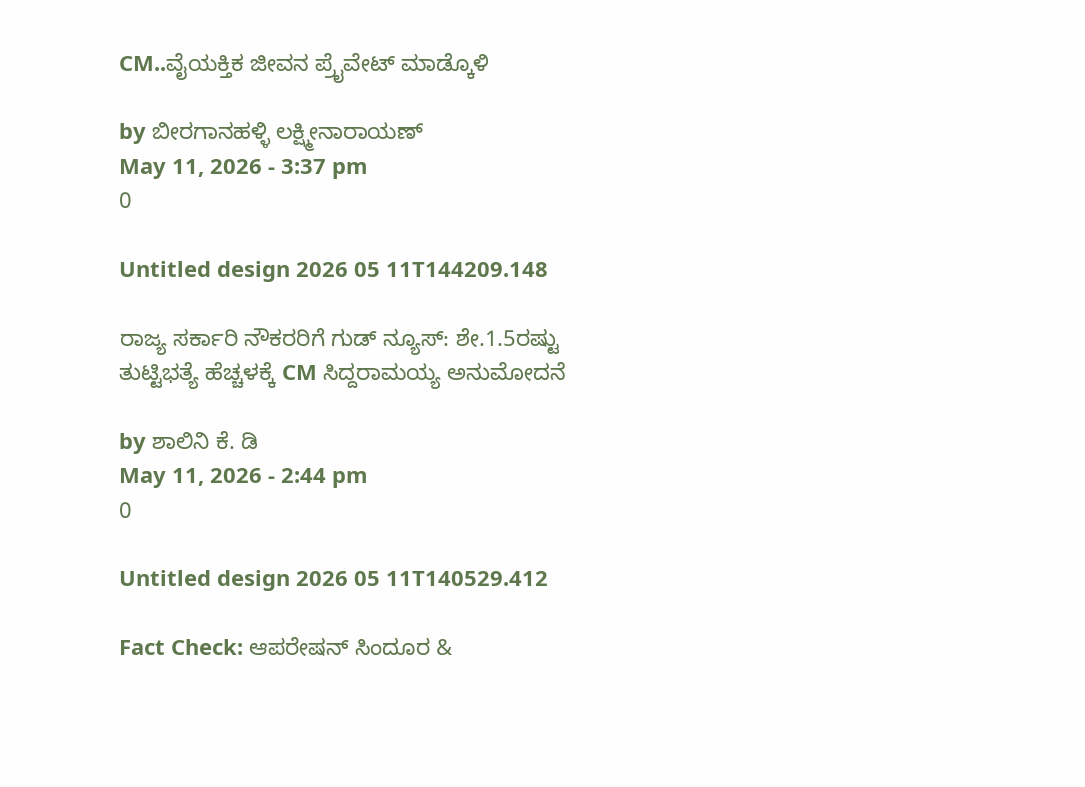CM..ವೈಯಕ್ತಿಕ ಜೀವನ ಪ್ರೈವೇಟ್ ಮಾಡ್ಕೊಳಿ

by ಬೀರಗಾನಹಳ್ಳಿ ಲಕ್ಷ್ಮೀನಾರಾಯಣ್
May 11, 2026 - 3:37 pm
0

Untitled design 2026 05 11T144209.148

ರಾಜ್ಯ ಸರ್ಕಾರಿ ನೌಕರರಿಗೆ ಗುಡ್ ನ್ಯೂಸ್: ಶೇ.1.5ರಷ್ಟು ತುಟ್ಟಿಭತ್ಯೆ ಹೆಚ್ಚಳಕ್ಕೆ CM ಸಿದ್ದರಾಮಯ್ಯ ಅನುಮೋದನೆ

by ಶಾಲಿನಿ ಕೆ. ಡಿ
May 11, 2026 - 2:44 pm
0

Untitled design 2026 05 11T140529.412

Fact Check: ಆಪರೇಷನ್ ಸಿಂದೂರ &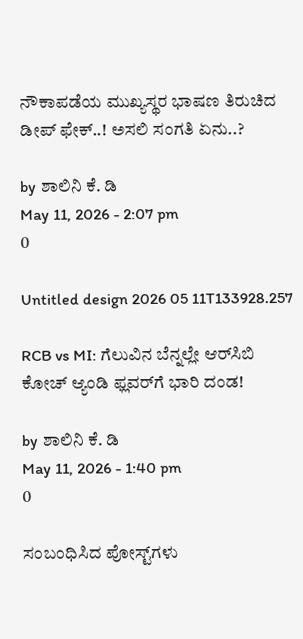ನೌಕಾಪಡೆಯ ಮುಖ್ಯಸ್ಥರ ಭಾಷಣ ತಿರುಚಿದ ಡೀಪ್ ಫೇಕ್..! ಅಸಲಿ ಸಂಗತಿ ಏನು..?

by ಶಾಲಿನಿ ಕೆ. ಡಿ
May 11, 2026 - 2:07 pm
0

Untitled design 2026 05 11T133928.257

RCB vs MI: ಗೆಲುವಿನ ಬೆನ್ನಲ್ಲೇ ಆರ್‌ಸಿಬಿ ಕೋಚ್‌ ಆ್ಯಂಡಿ ಫ್ಲವರ್‌ಗೆ ಭಾರಿ ದಂಡ!

by ಶಾಲಿನಿ ಕೆ. ಡಿ
May 11, 2026 - 1:40 pm
0

ಸಂಬಂಧಿಸಿದ ಪೋಸ್ಟ್‌ಗಳು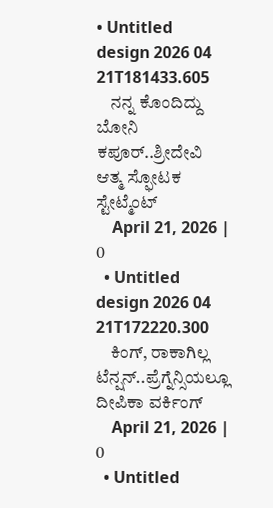• Untitled design 2026 04 21T181433.605
    ನನ್ನ ಕೊಂದಿದ್ದು ಬೋನಿ ಕಪೂರ್..ಶ್ರೀದೇವಿ ಆತ್ಮ ಸ್ಫೋಟಕ ಸ್ಟೇಟ್ಮೆಂಟ್
    April 21, 2026 | 0
  • Untitled design 2026 04 21T172220.300
    ಕಿಂಗ್, ರಾಕಾಗಿಲ್ಲ ಟೆನ್ಷನ್..ಪ್ರೆಗ್ನೆನ್ಸಿಯಲ್ಲೂ ದೀಪಿಕಾ ವರ್ಕಿಂಗ್
    April 21, 2026 | 0
  • Untitled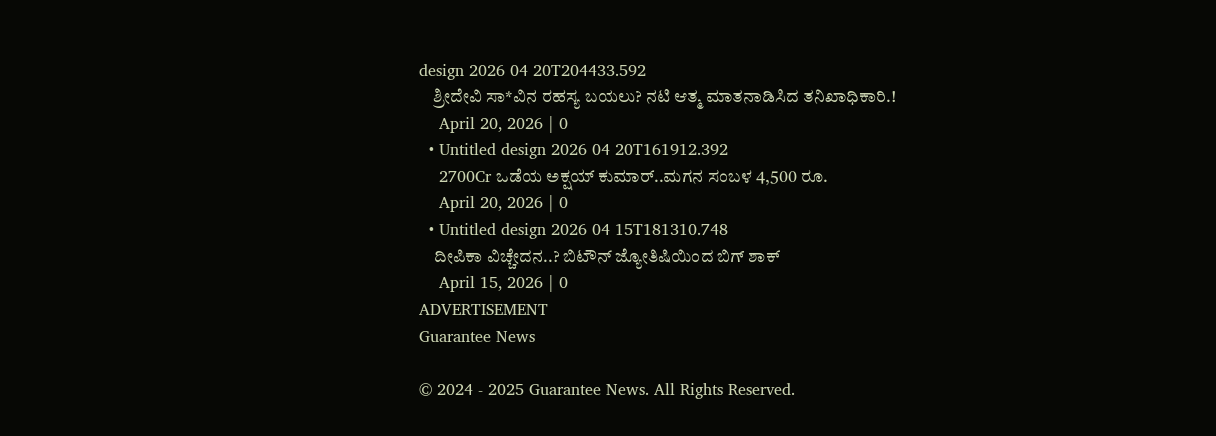design 2026 04 20T204433.592
    ಶ್ರೀದೇವಿ ಸಾ*ವಿನ ರಹಸ್ಯ ಬಯಲು? ನಟಿ ಆತ್ಮ ಮಾತನಾಡಿಸಿದ ತನಿಖಾಧಿಕಾರಿ.!
    April 20, 2026 | 0
  • Untitled design 2026 04 20T161912.392
    2700Cr ಒಡೆಯ ಅಕ್ಷಯ್ ಕುಮಾರ್..ಮಗನ ಸಂಬಳ 4,500 ರೂ.
    April 20, 2026 | 0
  • Untitled design 2026 04 15T181310.748
    ದೀಪಿಕಾ ವಿಚ್ಚೇದನ..? ಬಿಟೌನ್ ಜ್ಯೋತಿಷಿಯಿಂದ ಬಿಗ್ ಶಾಕ್
    April 15, 2026 | 0
ADVERTISEMENT
Guarantee News

© 2024 - 2025 Guarantee News. All Rights Reserved.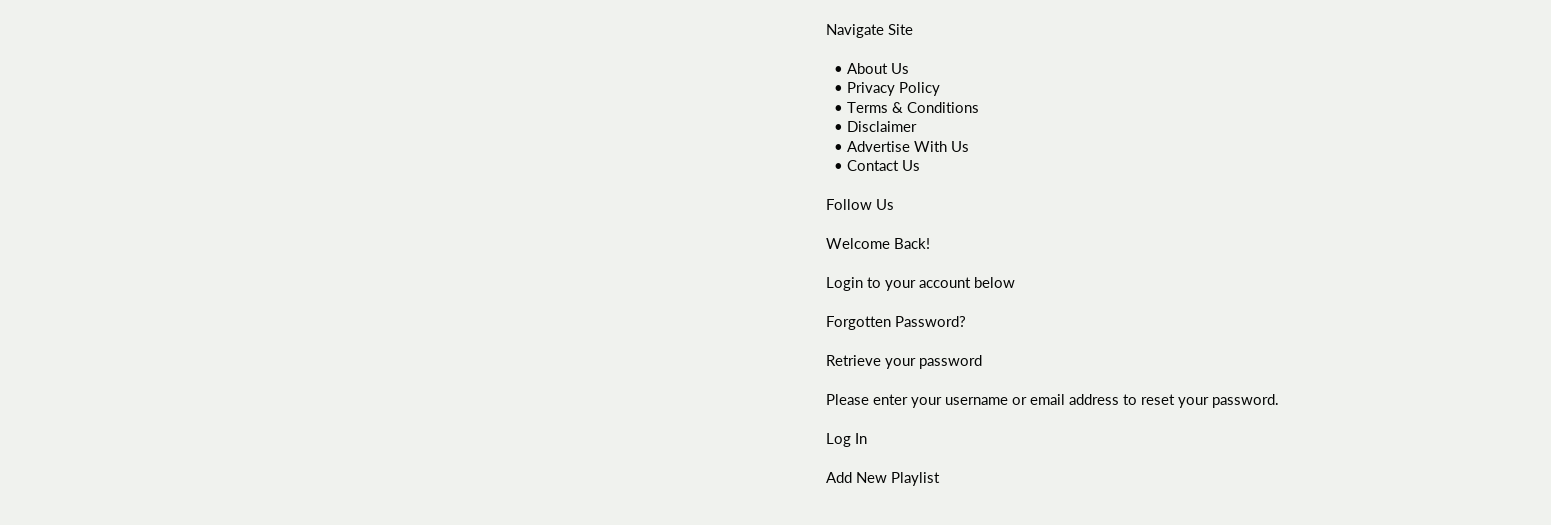Navigate Site

  • About Us
  • Privacy Policy
  • Terms & Conditions
  • Disclaimer
  • Advertise With Us
  • Contact Us

Follow Us

Welcome Back!

Login to your account below

Forgotten Password?

Retrieve your password

Please enter your username or email address to reset your password.

Log In

Add New Playlist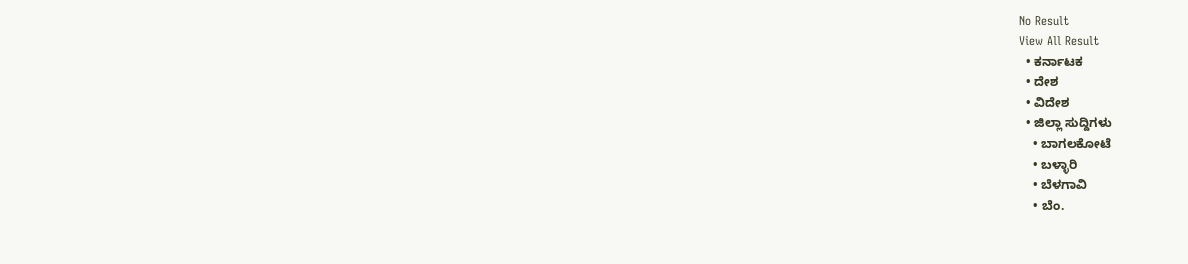No Result
View All Result
  • ಕರ್ನಾಟಕ
  • ದೇಶ
  • ವಿದೇಶ
  • ಜಿಲ್ಲಾ ಸುದ್ದಿಗಳು
    • ಬಾಗಲಕೋಟೆ
    • ಬಳ್ಳಾರಿ
    • ಬೆಳಗಾವಿ
    • ಬೆಂ.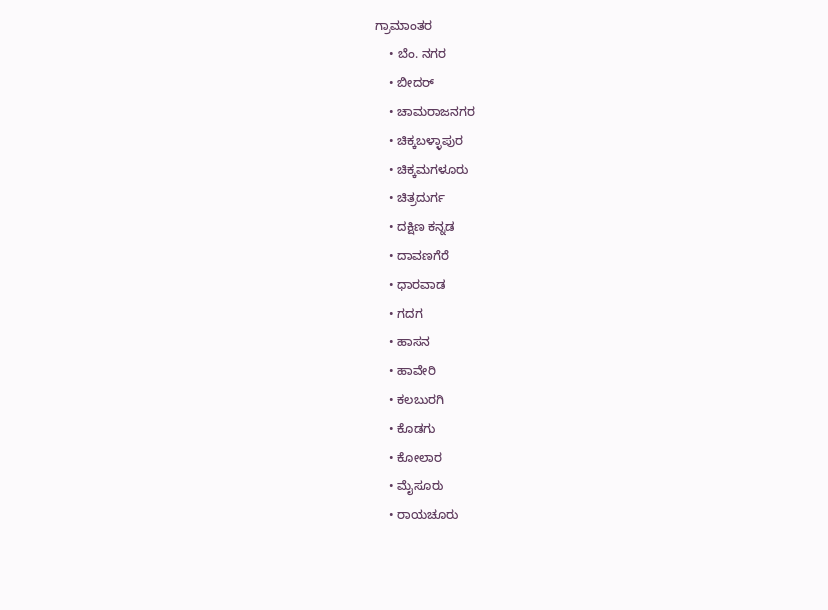ಗ್ರಾಮಾಂತರ
    • ಬೆಂ. ನಗರ
    • ಬೀದರ್
    • ಚಾಮರಾಜನಗರ
    • ಚಿಕ್ಕಬಳ್ಳಾಪುರ
    • ಚಿಕ್ಕಮಗಳೂರು
    • ಚಿತ್ರದುರ್ಗ
    • ದಕ್ಷಿಣ ಕನ್ನಡ
    • ದಾವಣಗೆರೆ
    • ಧಾರವಾಡ
    • ಗದಗ
    • ಹಾಸನ
    • ಹಾವೇರಿ
    • ಕಲಬುರಗಿ
    • ಕೊಡಗು
    • ಕೋಲಾರ
    • ಮೈಸೂರು
    • ರಾಯಚೂರು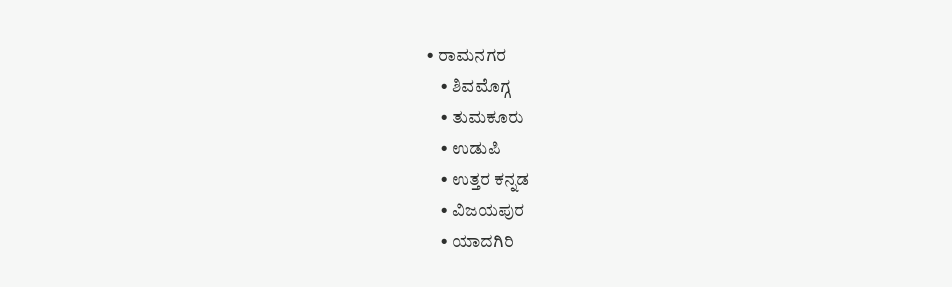• ರಾಮನಗರ
    • ಶಿವಮೊಗ್ಗ
    • ತುಮಕೂರು
    • ಉಡುಪಿ
    • ಉತ್ತರ ಕನ್ನಡ
    • ವಿಜಯಪುರ
    • ಯಾದಗಿರಿ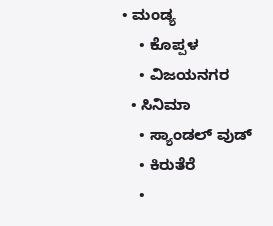• ಮಂಡ್ಯ
    • ಕೊಪ್ಪಳ
    • ವಿಜಯನಗರ
  • ಸಿನಿಮಾ
    • ಸ್ಯಾಂಡಲ್ ವುಡ್
    • ಕಿರುತೆರೆ
    •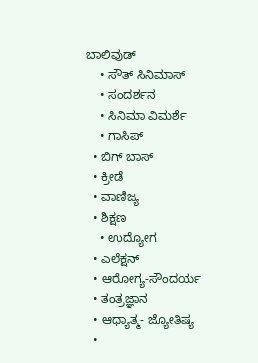ಬಾಲಿವುಡ್
    • ಸೌತ್ ಸಿನಿಮಾಸ್
    • ಸಂದರ್ಶನ
    • ಸಿನಿಮಾ ವಿಮರ್ಶೆ
    • ಗಾಸಿಪ್
  • ಬಿಗ್ ಬಾಸ್
  • ಕ್ರೀಡೆ
  • ವಾಣಿಜ್ಯ
  • ಶಿಕ್ಷಣ
    • ಉದ್ಯೋಗ
  • ಎಲೆಕ್ಷನ್
  • ಆರೋಗ್ಯ-ಸೌಂದರ್ಯ
  • ತಂತ್ರಜ್ಞಾನ
  • ಆಧ್ಯಾತ್ಮ- ಜ್ಯೋತಿಷ್ಯ
  •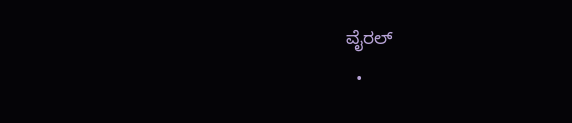ವೈರಲ್
  •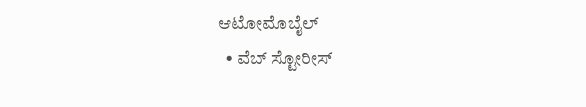ಆಟೋಮೊಬೈಲ್
  • ವೆಬ್ ಸ್ಟೋರೀಸ್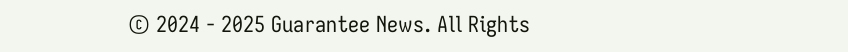© 2024 - 2025 Guarantee News. All Rights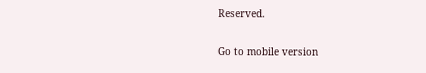Reserved.

Go to mobile version